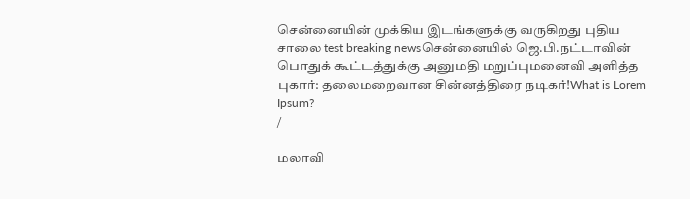சென்னையின் முக்கிய இடங்களுக்கு வருகிறது புதிய சாலை test breaking newsசென்னையில் ஜெ.பி.நட்டாவின் பொதுக் கூட்டத்துக்கு அனுமதி மறுப்புமனைவி அளித்த புகார்: தலைமறைவான சின்னத்திரை நடிகர்!What is Lorem Ipsum?
/

மலாவி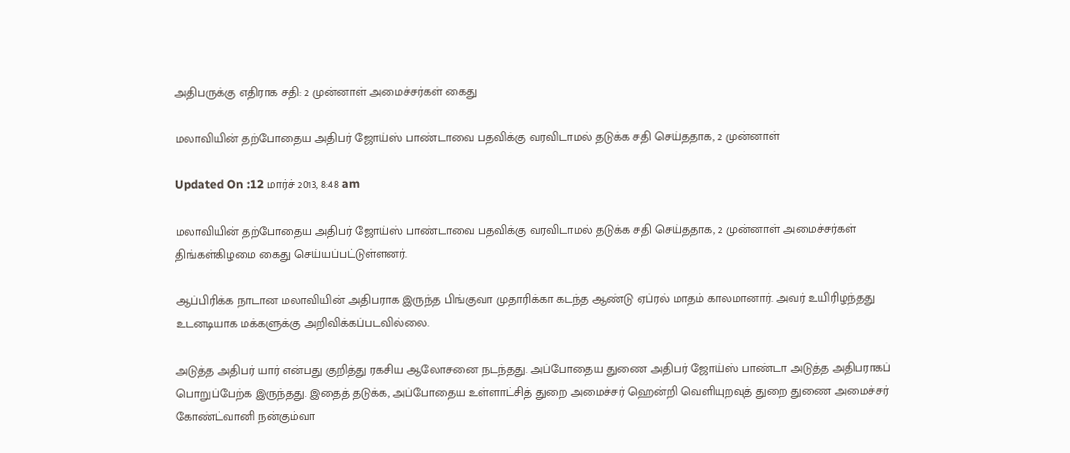அதிபருக்கு எதிராக சதி: 2 முன்னாள் அமைச்சர்கள் கைது

மலாவியின் தற்போதைய அதிபர் ஜோய்ஸ் பாண்டாவை பதவிக்கு வரவிடாமல் தடுக்க சதி செய்ததாக, 2 முன்னாள்

Updated On :12 மார்ச் 2013, 8:48 am

மலாவியின் தற்போதைய அதிபர் ஜோய்ஸ் பாண்டாவை பதவிக்கு வரவிடாமல் தடுக்க சதி செய்ததாக, 2 முன்னாள் அமைச்சர்கள் திங்கள்கிழமை கைது செய்யப்பட்டுள்ளனர்.

ஆப்பிரிக்க நாடான மலாவியின் அதிபராக இருந்த பிங்குவா முதாரிக்கா கடந்த ஆண்டு ஏப்ரல் மாதம் காலமானார். அவர் உயிரிழந்தது உடனடியாக மக்களுக்கு அறிவிக்கப்படவில்லை.

அடுத்த அதிபர் யார் என்பது குறித்து ரகசிய ஆலோசனை நடந்தது. அப்போதைய துணை அதிபர் ஜோய்ஸ் பாண்டா அடுத்த அதிபராகப் பொறுப்பேற்க இருந்தது. இதைத் தடுக்க, அப்போதைய உள்ளாட்சித் துறை அமைச்சர் ஹென்றி வெளியுறவுத் துறை துணை அமைச்சர் கோண்ட்வானி நன்கும்வா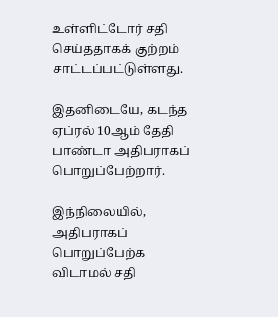உள்ளிட்டோர் சதி செய்ததாகக் குற்றம் சாட்டப்பட்டுள்ளது.

இதனிடையே, கடந்த ஏப்ரல் 10ஆம் தேதி பாண்டா அதிபராகப் பொறுப்பேற்றார்.

இந்நிலையில், அதிபராகப் பொறுப்பேற்க விடாமல் சதி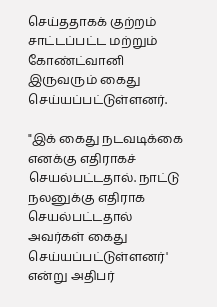செய்ததாகக் குற்றம் சாட்டப்பட்ட மற்றும் கோண்ட்வானி இருவரும் கைது செய்யப்பட்டுள்ளனர்.

"இக் கைது நடவடிக்கை எனக்கு எதிராகச் செயல்பட்டதால். நாட்டு நலனுக்கு எதிராக செயல்பட்டதால் அவர்கள் கைது செய்யப்பட்டுள்ளனர்' என்று அதிபர்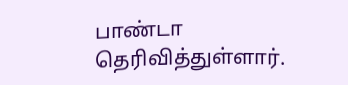பாண்டா தெரிவித்துள்ளார்.